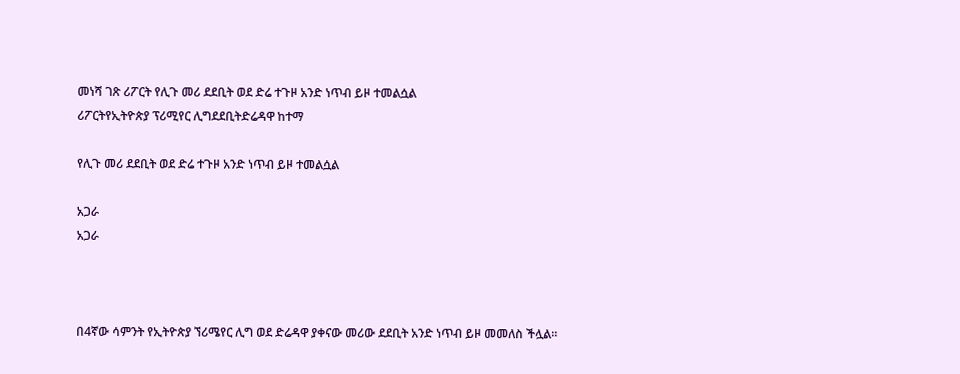መነሻ ገጽ ሪፖርት የሊጉ መሪ ደደቢት ወደ ድሬ ተጉዞ አንድ ነጥብ ይዞ ተመልሷል
ሪፖርትየኢትዮጵያ ፕሪሚየር ሊግደደቢትድሬዳዋ ከተማ

የሊጉ መሪ ደደቢት ወደ ድሬ ተጉዞ አንድ ነጥብ ይዞ ተመልሷል

አጋራ
አጋራ



በ4ኛው ሳምንት የኢትዮጵያ ኘሪሜየር ሊግ ወደ ድሬዳዋ ያቀናው መሪው ደደቢት አንድ ነጥብ ይዞ መመለስ ችሏል፡፡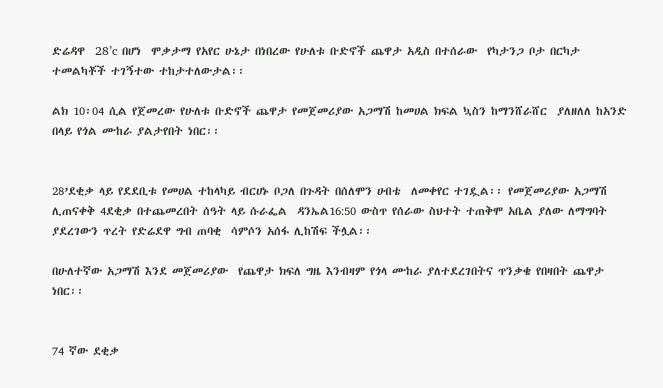ድሬዳዋ  28’c በሆነ  ሞቃታማ የአየር ሁኔታ በነበረው የሁለቱ ቡድኖች ጨዋታ አዲስ በተሰራው  የካታንጋ ቦታ በርካታ ተመልካቾች ተገኝተው ተከታተለውታል፡፡

ልክ 10፡04 ሲል የጀመረው የሁለቱ ቡድኖች ጨዋታ የመጀመሪያው አጋማሽ ከመሀል ክፍል ኳስን ከማንሸራሸር  ያለዘለለ ከአንድ በላይ የጎል ሙከራ ያልታየበት ነበር፡፡


28’ደቂቃ ላይ የደደቢቱ የመሀል ተከላካይ ብርሀኑ ቦጋለ በጉዳት በሰለሞን ሀብቴ  ለመቀየር ተገዷል፡፡ የመጀመሪያው አጋማሽ ሊጠናቀቅ 4ደቂቃ በተጨመረበት ሰዓት ላይ ሱራፌል  ዳንኤል16:50 ውስጥ የሰራው ስህተት ተጠቅሞ አቤል ያለው ለማግባት ያደረገውን ጥረት የድሬደዋ ግብ ጠባቂ  ሳምሶን አሰፋ ሊከሽፍ ችሏል፡፡

በሁለተኛው አጋማሽ እንደ መጀመሪያው  የጨዋታ ክፍለ ግዜ እንብዛም የጎላ ሙከራ ያለተደረገበትና ጥንቃቄ የበዛበት ጨዋታ  ነበር፡፡


74 ኛው ደቂቃ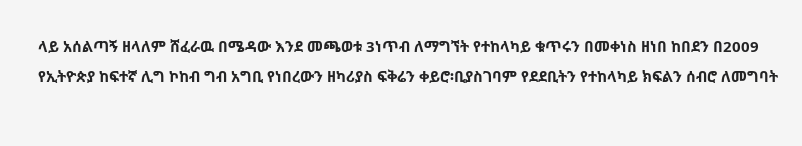ላይ አሰልጣኝ ዘላለም ሸፈራዉ በሜዳው እንደ መጫወቱ 3ነጥብ ለማግኘት የተከላካይ ቁጥሩን በመቀነስ ዘነበ ከበደን በ2009 የኢትዮጵያ ከፍተኛ ሊግ ኮከብ ግብ አግቢ የነበረውን ዘካሪያስ ፍቅሬን ቀይሮ፡ቢያስገባም የደደቢትን የተከላካይ ክፍልን ሰብሮ ለመግባት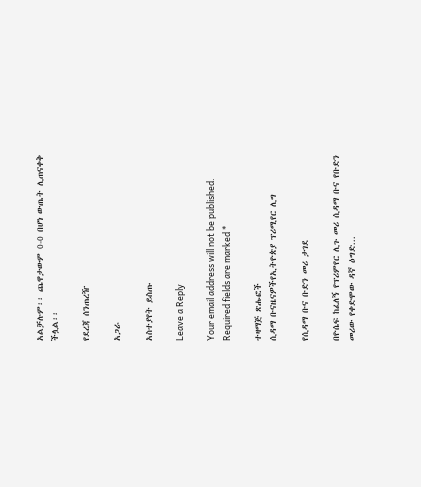አልቻሉም፡፡ ጨዋታውም 0-0 በሆነ ውጤት ሊጠናቀቅ ችሏል፡፡

የደረጃ ሰንጠረዥ

አጋራ

አስተያየት ይስጡ

Leave a Reply

Your email address will not be published. Required fields are marked *

ተዛማጅ ጽሑፎች
ሲዳማ ቡናዜናዎችየኢትዮጵያ ፕሪሚየር ሊግ

የሲዳማ ቡና ቡድን መሪ ታገደ

በዮሴፍ ከፈለኝ የፕሪምየር ሊጉ መሪ ሲዳማ ቡና የቡድን መሪው የቀድሞው ዳኛ ዕግድ...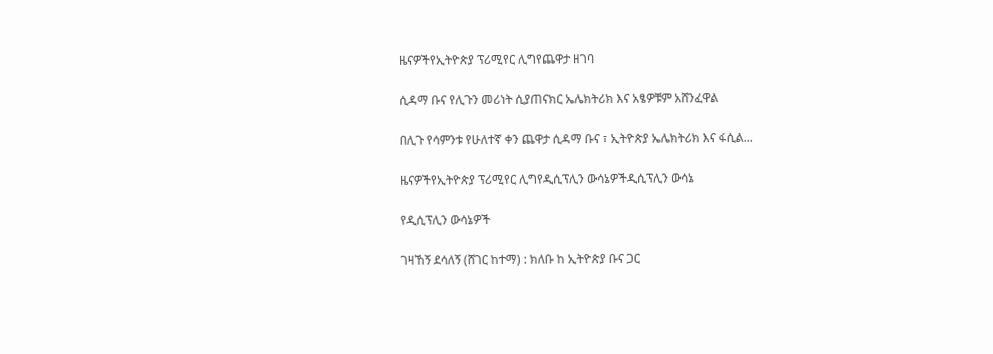ዜናዎችየኢትዮጵያ ፕሪሚየር ሊግየጨዋታ ዘገባ

ሲዳማ ቡና የሊጉን መሪነት ሲያጠናክር ኤሌክትሪክ እና አፄዎቹም አሸንፈዋል

በሊጉ የሳምንቱ የሁለተኛ ቀን ጨዋታ ሲዳማ ቡና ፣ ኢትዮጵያ ኤሌክትሪክ እና ፋሲል...

ዜናዎችየኢትዮጵያ ፕሪሚየር ሊግየዲሲፕሊን ውሳኔዎችዲሲፕሊን ውሳኔ

የዲሲፕሊን ውሳኔዎች

ገዛኸኝ ደሳለኝ (ሸገር ከተማ) : ክለቡ ከ ኢትዮጵያ ቡና ጋር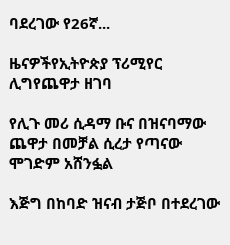ባደረገው የ26ኛ...

ዜናዎችየኢትዮጵያ ፕሪሚየር ሊግየጨዋታ ዘገባ

የሊጉ መሪ ሲዳማ ቡና በዝናባማው ጨዋታ በመቻል ሲረታ የጣናው ሞገድም አሸንፏል

እጅግ በከባድ ዝናብ ታጅቦ በተደረገው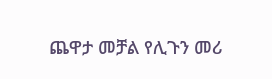ጨዋታ መቻል የሊጉን መሪ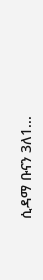ሲዳማ ቡናን 3ለ1...